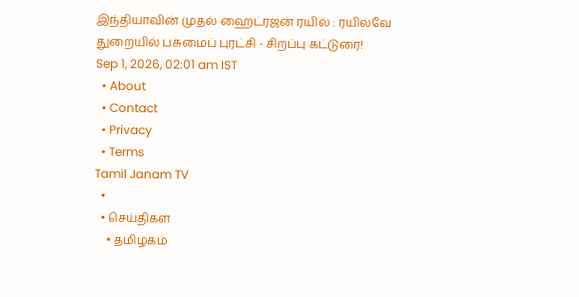இந்தியாவின் முதல் ஹைட்ரஜன் ரயில் : ரயில்வே துறையில் பசுமைப் புரட்சி - சிறப்பு கட்டுரை!
Sep 1, 2026, 02:01 am IST
  • About
  • Contact
  • Privacy
  • Terms
Tamil Janam TV
  •
  • செய்திகள்
    • தமிழகம்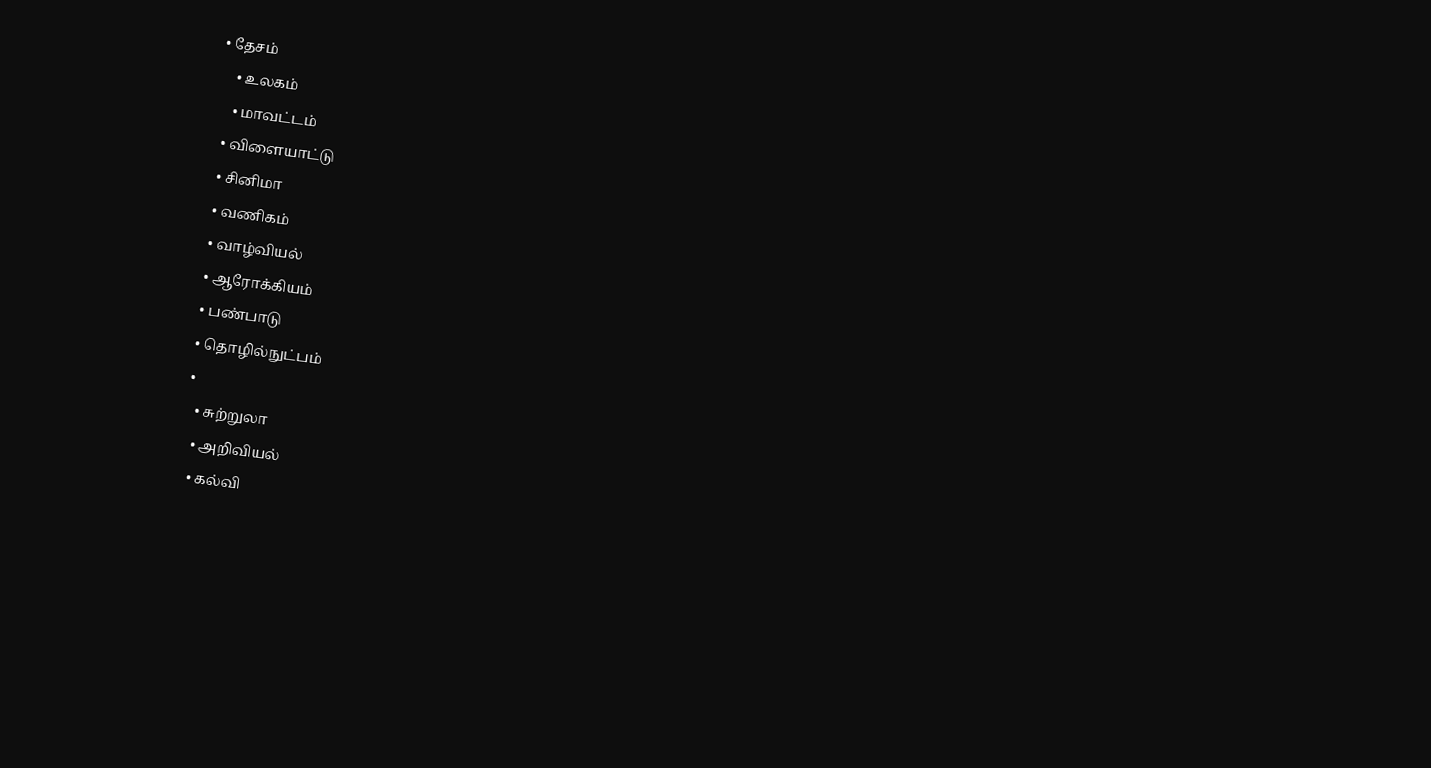• தேசம்
    • உலகம்
    • மாவட்டம்
  • விளையாட்டு
  • சினிமா
  • வணிகம்
  • வாழ்வியல்
  • ஆரோக்கியம்
  • பண்பாடு
  • தொழில்நுட்பம்
  •
    • சுற்றுலா
    • அறிவியல்
    • கல்வி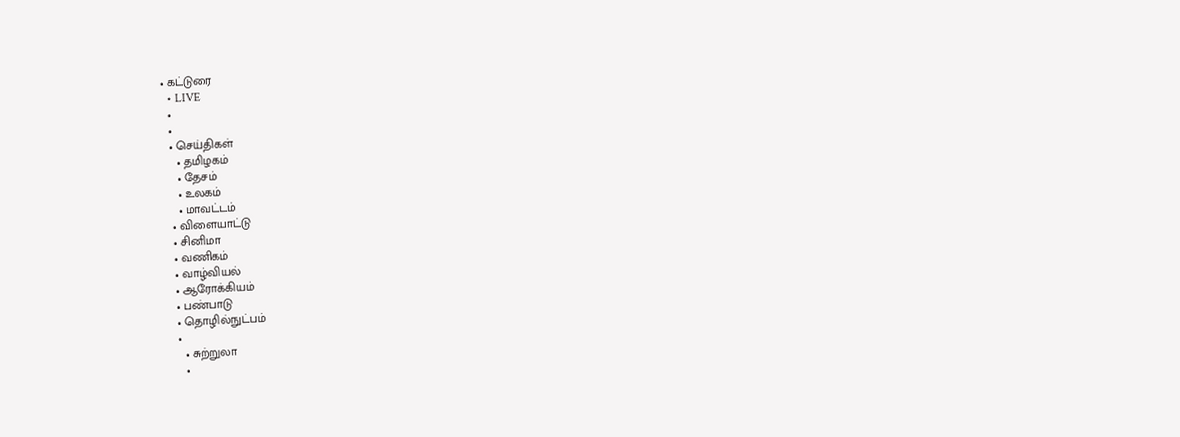• கட்டுரை
  • LIVE
  •
  •
  • செய்திகள்
    • தமிழகம்
    • தேசம்
    • உலகம்
    • மாவட்டம்
  • விளையாட்டு
  • சினிமா
  • வணிகம்
  • வாழ்வியல்
  • ஆரோக்கியம்
  • பண்பாடு
  • தொழில்நுட்பம்
  •
    • சுற்றுலா
    •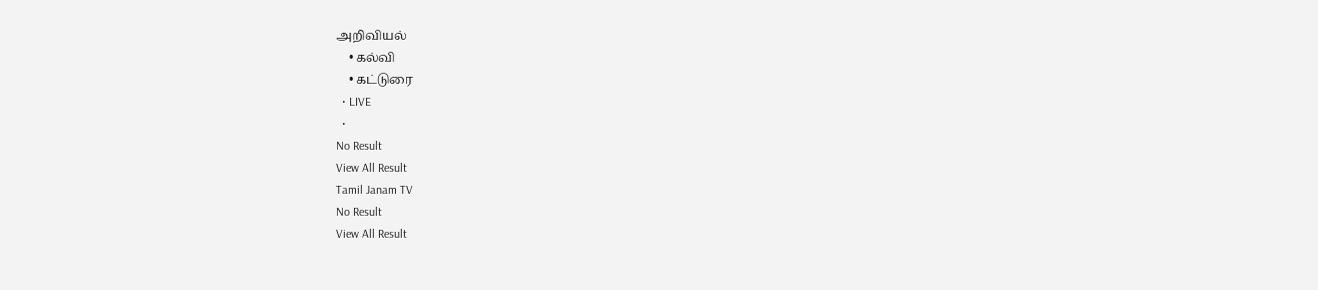அறிவியல்
    • கல்வி
    • கட்டுரை
  • LIVE
  •
No Result
View All Result
Tamil Janam TV
No Result
View All Result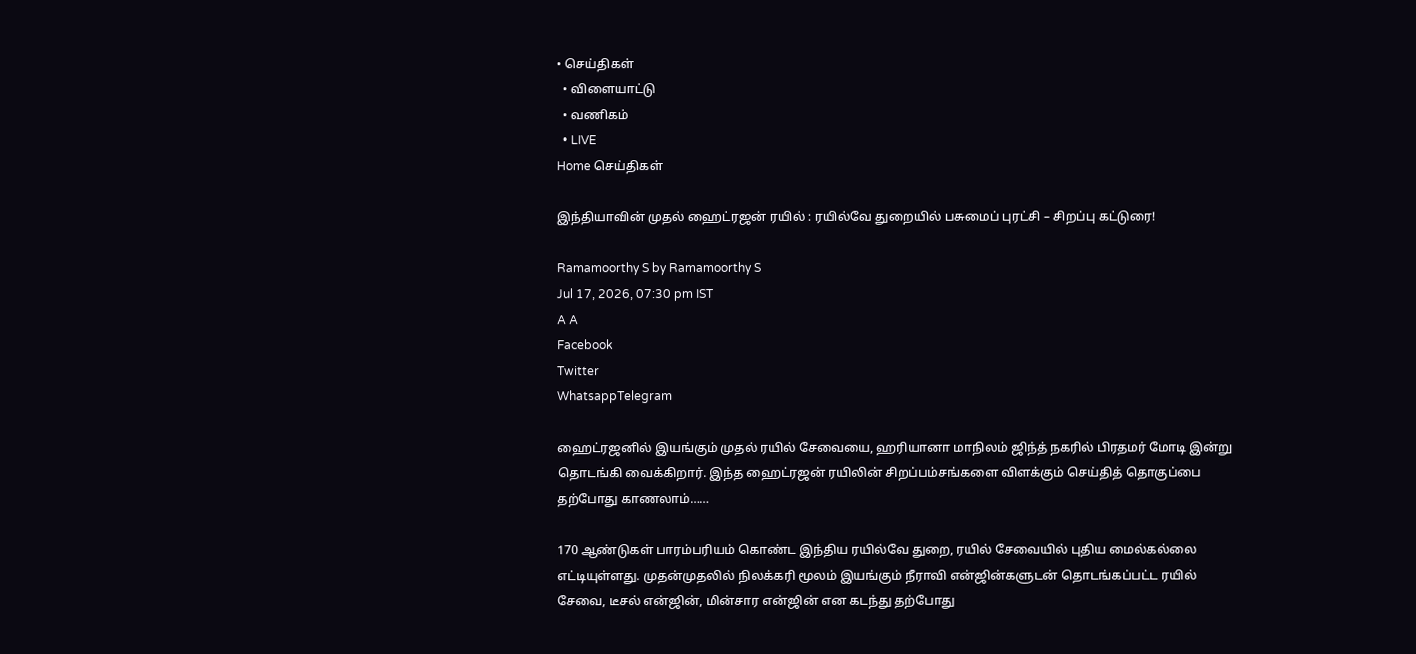• செய்திகள்
  • விளையாட்டு
  • வணிகம்
  • LIVE
Home செய்திகள்

இந்தியாவின் முதல் ஹைட்ரஜன் ரயில் : ரயில்வே துறையில் பசுமைப் புரட்சி – சிறப்பு கட்டுரை!

Ramamoorthy S by Ramamoorthy S
Jul 17, 2026, 07:30 pm IST
A A
Facebook
Twitter
WhatsappTelegram

ஹைட்ரஜனில் இயங்கும் முதல் ரயில் சேவையை, ஹரியானா மாநிலம் ஜிந்த் நகரில் பிரதமர் மோடி இன்று தொடங்கி வைக்கிறார். இந்த ஹைட்ரஜன் ரயிலின் சிறப்பம்சங்களை விளக்கும் செய்தித் தொகுப்பை தற்போது காணலாம்……

170 ஆண்டுகள் பாரம்பரியம் கொண்ட இந்திய ரயில்வே துறை, ரயில் சேவையில் புதிய மைல்கல்லை எட்டியுள்ளது. முதன்முதலில் நிலக்கரி மூலம் இயங்கும் நீராவி என்ஜின்களுடன் தொடங்கப்பட்ட ரயில் சேவை, டீசல் என்ஜின், மின்சார என்ஜின் என கடந்து தற்போது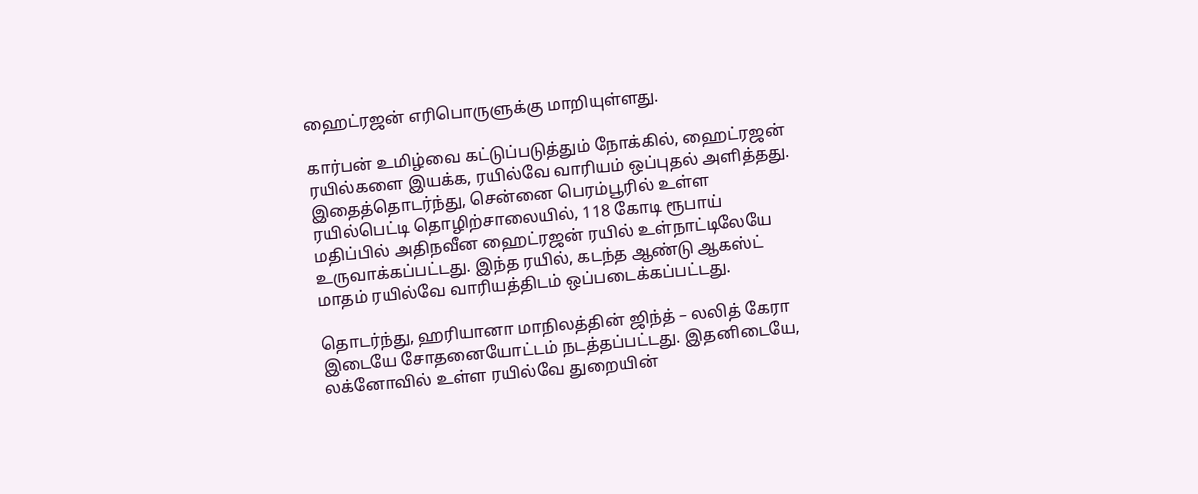ஹைட்ரஜன் எரிபொருளுக்கு மாறியுள்ளது.

கார்பன் உமிழ்வை கட்டுப்படுத்தும் நோக்கில், ஹைட்ரஜன் ரயில்களை இயக்க, ரயில்வே வாரியம் ஒப்புதல் அளித்தது. இதைத்தொடர்ந்து, சென்னை பெரம்பூரில் உள்ள ரயில்பெட்டி தொழிற்சாலையில், 118 கோடி ரூபாய் மதிப்பில் அதிநவீன ஹைட்ரஜன் ரயில் உள்நாட்டிலேயே உருவாக்கப்பட்டது. இந்த ரயில், கடந்த ஆண்டு ஆகஸ்ட் மாதம் ரயில்வே வாரியத்திடம் ஒப்படைக்கப்பட்டது.

தொடர்ந்து, ஹரியானா மாநிலத்தின் ஜிந்த் – லலித் கேரா இடையே சோதனையோட்டம் நடத்தப்பட்டது. இதனிடையே, லக்னோவில் உள்ள ரயில்வே துறையின்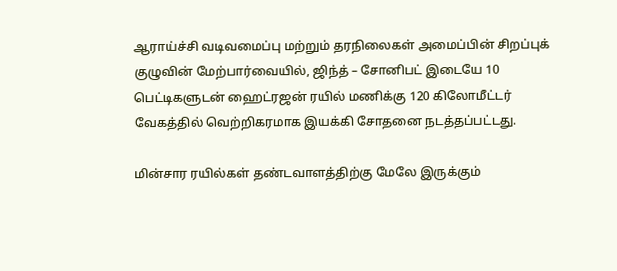ஆராய்ச்சி வடிவமைப்பு மற்றும் தரநிலைகள் அமைப்பின் சிறப்புக் குழுவின் மேற்பார்வையில், ஜிந்த் – சோனிபட் இடையே 10 பெட்டிகளுடன் ஹைட்ரஜன் ரயில் மணிக்கு 120 கிலோமீட்டர் வேகத்தில் வெற்றிகரமாக இயக்கி சோதனை நடத்தப்பட்டது.

மின்சார ரயில்கள் தண்டவாளத்திற்கு மேலே இருக்கும்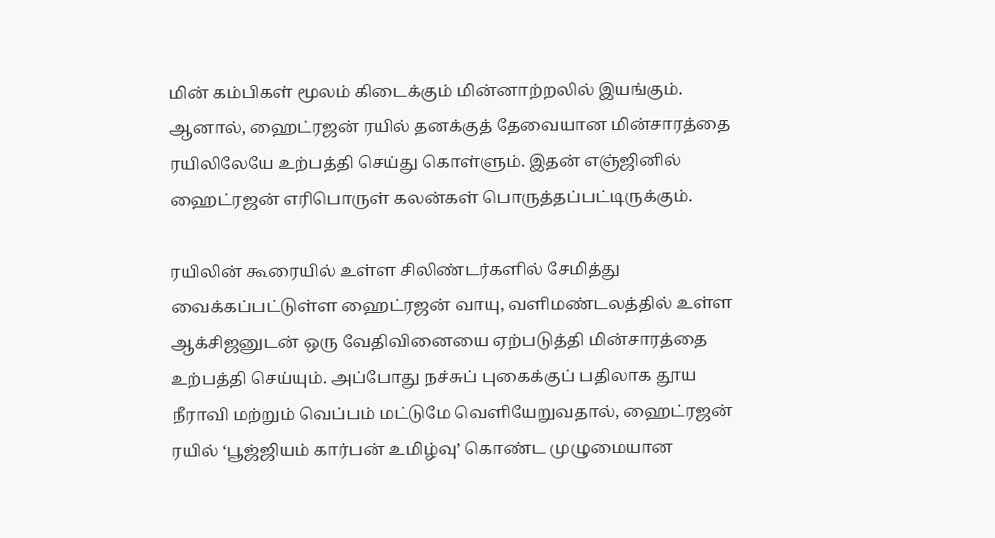மின் கம்பிகள் மூலம் கிடைக்கும் மின்னாற்றலில் இயங்கும். ஆனால், ஹைட்ரஜன் ரயில் தனக்குத் தேவையான மின்சாரத்தை ரயிலிலேயே உற்பத்தி செய்து கொள்ளும். இதன் எஞ்ஜினில் ஹைட்ரஜன் எரிபொருள் கலன்கள் பொருத்தப்பட்டிருக்கும்.

ரயிலின் கூரையில் உள்ள சிலிண்டர்களில் சேமித்து வைக்கப்பட்டுள்ள ஹைட்ரஜன் வாயு, வளிமண்டலத்தில் உள்ள ஆக்சிஜனுடன் ஒரு வேதிவினையை ஏற்படுத்தி மின்சாரத்தை உற்பத்தி செய்யும். அப்போது நச்சுப் புகைக்குப் பதிலாக தூய நீராவி மற்றும் வெப்பம் மட்டுமே வெளியேறுவதால், ஹைட்ரஜன் ரயில் ‘பூஜ்ஜியம் கார்பன் உமிழ்வு’ கொண்ட முழுமையான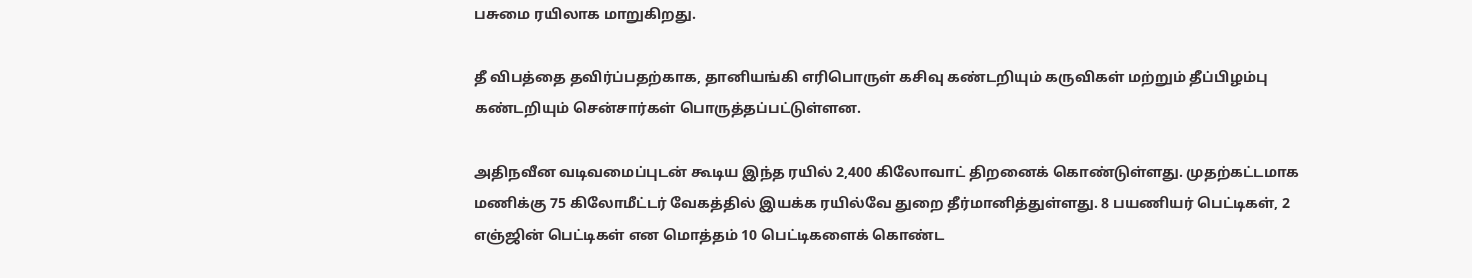பசுமை ரயிலாக மாறுகிறது.

தீ விபத்தை தவிர்ப்பதற்காக, தானியங்கி எரிபொருள் கசிவு கண்டறியும் கருவிகள் மற்றும் தீப்பிழம்பு கண்டறியும் சென்சார்கள் பொருத்தப்பட்டுள்ளன.

அதிநவீன வடிவமைப்புடன் கூடிய இந்த ரயில் 2,400 கிலோவாட் திறனைக் கொண்டுள்ளது. முதற்கட்டமாக மணிக்கு 75 கிலோமீட்டர் வேகத்தில் இயக்க ரயில்வே துறை தீர்மானித்துள்ளது. 8 பயணியர் பெட்டிகள், 2 எஞ்ஜின் பெட்டிகள் என மொத்தம் 10 பெட்டிகளைக் கொண்ட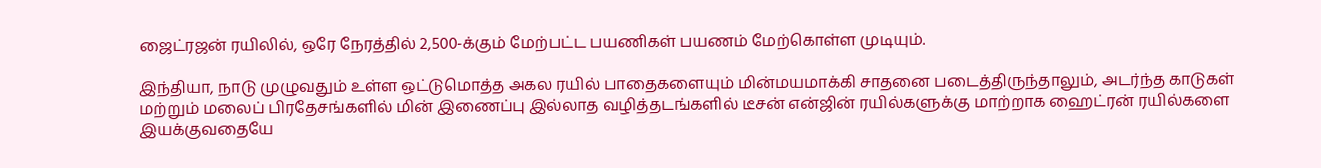ஜைட்ரஜன் ரயிலில், ஒரே நேரத்தில் 2,500-க்கும் மேற்பட்ட பயணிகள் பயணம் மேற்கொள்ள முடியும்.

இந்தியா, நாடு முழுவதும் உள்ள ஒட்டுமொத்த அகல ரயில் பாதைகளையும் மின்மயமாக்கி சாதனை படைத்திருந்தாலும், அடர்ந்த காடுகள் மற்றும் மலைப் பிரதேசங்களில் மின் இணைப்பு இல்லாத வழித்தடங்களில் டீசன் என்ஜின் ரயில்களுக்கு மாற்றாக ஹைட்ரன் ரயில்களை இயக்குவதையே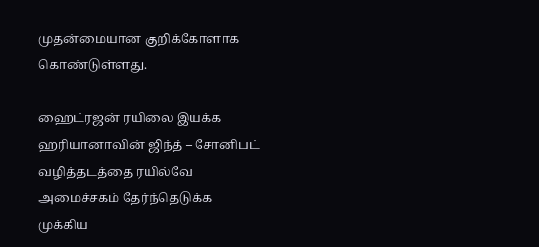முதன்மையான குறிக்கோளாக கொண்டுள்ளது.

ஹைட்ரஜன் ரயிலை இயக்க ஹரியானாவின் ஜிந்த் – சோனிபட் வழித்தடத்தை ரயில்வே அமைச்சகம் தேர்ந்தெடுக்க முக்கிய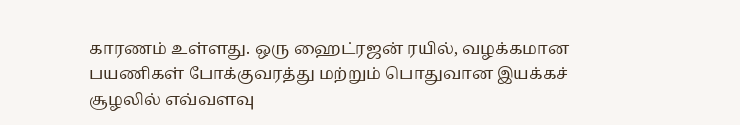காரணம் உள்ளது. ஒரு ஹைட்ரஜன் ரயில், வழக்கமான பயணிகள் போக்குவரத்து மற்றும் பொதுவான இயக்கச் சூழலில் எவ்வளவு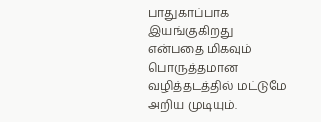பாதுகாப்பாக இயங்குகிறது என்பதை மிகவும் பொருத்தமான வழித்தடத்தில் மட்டுமே அறிய முடியும்.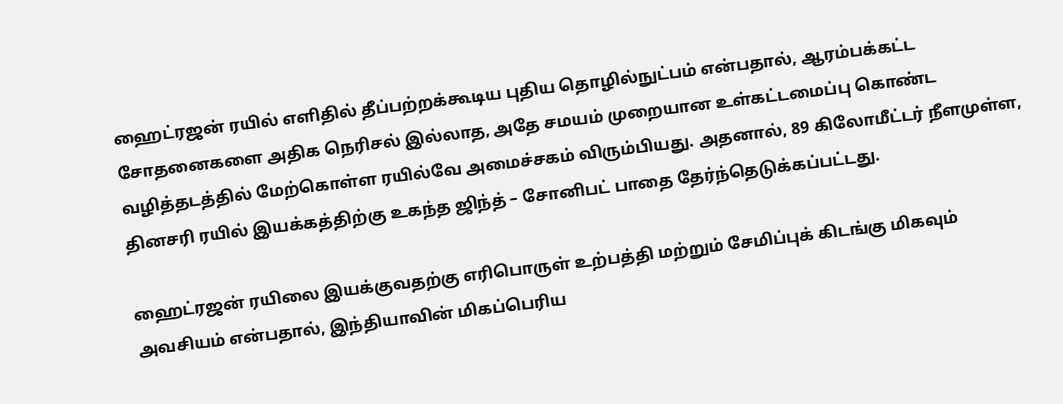ஹைட்ரஜன் ரயில் எளிதில் தீப்பற்றக்கூடிய புதிய தொழில்நுட்பம் என்பதால், ஆரம்பக்கட்ட சோதனைகளை அதிக நெரிசல் இல்லாத, அதே சமயம் முறையான உள்கட்டமைப்பு கொண்ட வழித்தடத்தில் மேற்கொள்ள ரயில்வே அமைச்சகம் விரும்பியது. அதனால், 89 கிலோமீட்டர் நீளமுள்ள, தினசரி ரயில் இயக்கத்திற்கு உகந்த ஜிந்த் – சோனிபட் பாதை தேர்ந்தெடுக்கப்பட்டது.

ஹைட்ரஜன் ரயிலை இயக்குவதற்கு எரிபொருள் உற்பத்தி மற்றும் சேமிப்புக் கிடங்கு மிகவும் அவசியம் என்பதால், இந்தியாவின் மிகப்பெரிய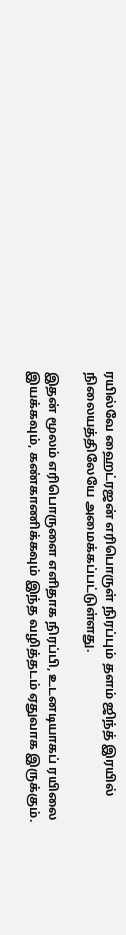ரயில்வே ஹைட்ரஜன் எரிபொருள் நிரப்பும் தளம் ஜிந்த் இரயில் நிலையத்திலேயே அமைக்கப்பட்டுள்ளது.

இதன் மூலம் எரிபொருளை எளிதாக நிரப்பி, உடனடியாகப் ரயிலை இயக்கவும், கண்காணிக்கவும் இந்த வழித்தடம் ஏதுவாக இருக்கும்.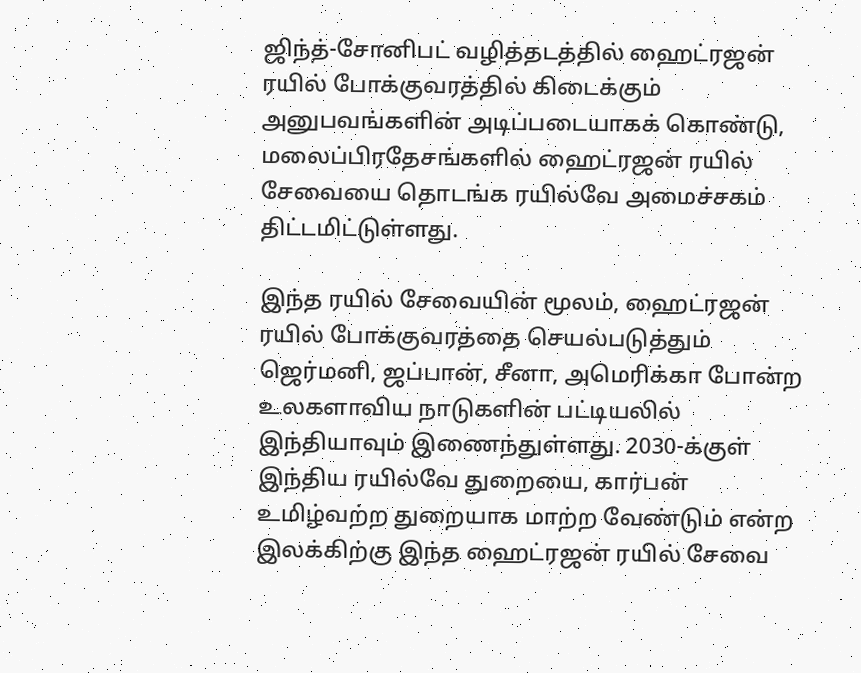ஜிந்த்-சோனிபட் வழித்தடத்தில் ஹைட்ரஜன் ரயில் போக்குவரத்தில் கிடைக்கும் அனுபவங்களின் அடிப்படையாகக் கொண்டு, மலைப்பிரதேசங்களில் ஹைட்ரஜன் ரயில் சேவையை தொடங்க ரயில்வே அமைச்சகம் திட்டமிட்டுள்ளது.

இந்த ரயில் சேவையின் மூலம், ஹைட்ரஜன் ரயில் போக்குவரத்தை செயல்படுத்தும் ஜெர்மனி, ஜப்பான், சீனா, அமெரிக்கா போன்ற உலகளாவிய நாடுகளின் பட்டியலில் இந்தியாவும் இணைந்துள்ளது. 2030-க்குள் இந்திய ரயில்வே துறையை, கார்பன் உமிழ்வற்ற துறையாக மாற்ற வேண்டும் என்ற இலக்கிற்கு இந்த ஹைட்ரஜன் ரயில் சேவை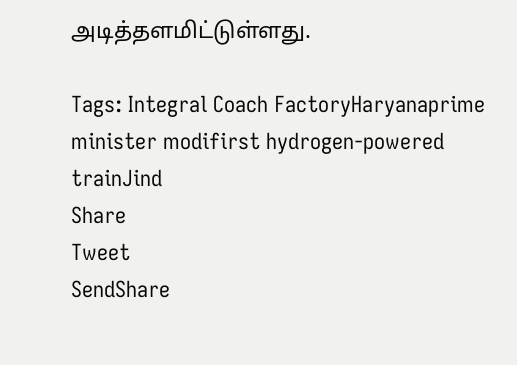அடித்தளமிட்டுள்ளது.

Tags: Integral Coach FactoryHaryanaprime minister modifirst hydrogen-powered trainJind
Share
Tweet
SendShare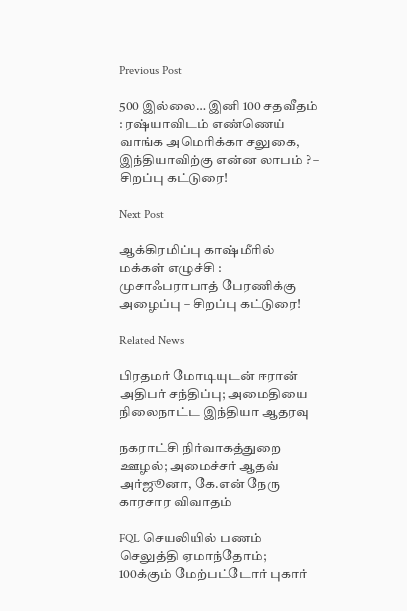Previous Post

500 இல்லை… இனி 100 சதவீதம் : ரஷ்யாவிடம் எண்ணெய் வாங்க அமெரிக்கா சலுகை, இந்தியாவிற்கு என்ன லாபம் ? – சிறப்பு கட்டுரை!

Next Post

ஆக்கிரமிப்பு காஷ்மீரில் மக்கள் எழுச்சி : முசாஃபராபாத் பேரணிக்கு அழைப்பு – சிறப்பு கட்டுரை!

Related News

பிரதமர் மோடியுடன் ஈரான் அதிபர் சந்திப்பு; அமைதியை நிலைநாட்ட இந்தியா ஆதரவு

நகராட்சி நிர்வாகத்துறை ஊழல்; அமைச்சர் ஆதவ் அர்ஜூனா, கே.என் நேரு காரசார விவாதம்

FQL செயலியில் பணம் செலுத்தி ஏமாந்தோம்; 100க்கும் மேற்பட்டோர் புகார்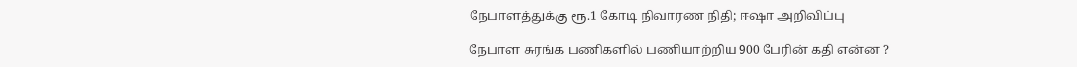நேபாளத்துக்கு ரூ.1 கோடி நிவாரண நிதி; ஈஷா அறிவிப்பு

நேபாள சுரங்க பணிகளில் பணியாற்றிய 900 பேரின் கதி என்ன ?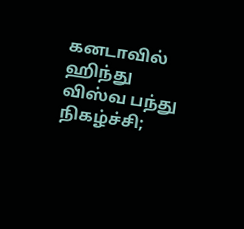கனடாவில் ஹிந்து விஸ்வ பந்து நிகழ்ச்சி;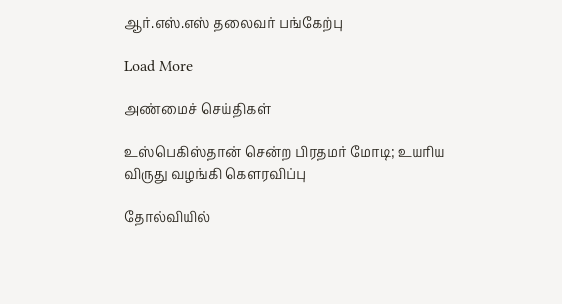ஆர்.எஸ்.எஸ் தலைவர் பங்கேற்பு

Load More

அண்மைச் செய்திகள்

உஸ்பெகிஸ்தான் சென்ற பிரதமர் மோடி; உயரிய விருது வழங்கி கெளரவிப்பு

தோல்வியில்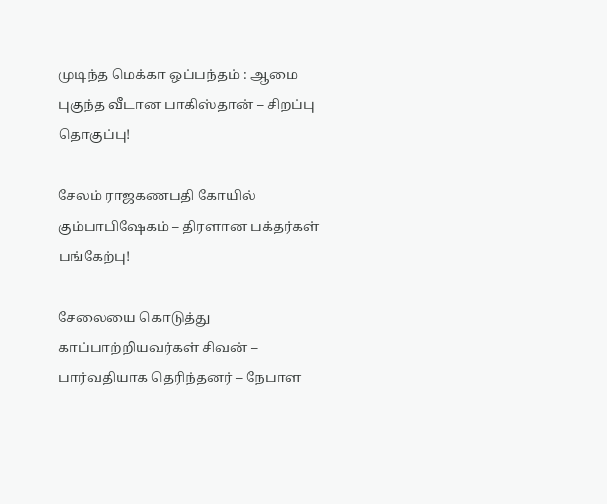முடிந்த மெக்கா ஒப்பந்தம் : ஆமை புகுந்த வீடான பாகிஸ்தான் – சிறப்பு தொகுப்பு!

சேலம் ராஜகணபதி கோயில் கும்பாபிஷேகம் – திரளான பக்தர்கள் பங்கேற்பு!

சேலையை கொடுத்து காப்பாற்றியவர்கள் சிவன் – பார்வதியாக தெரிந்தனர் – நேபாள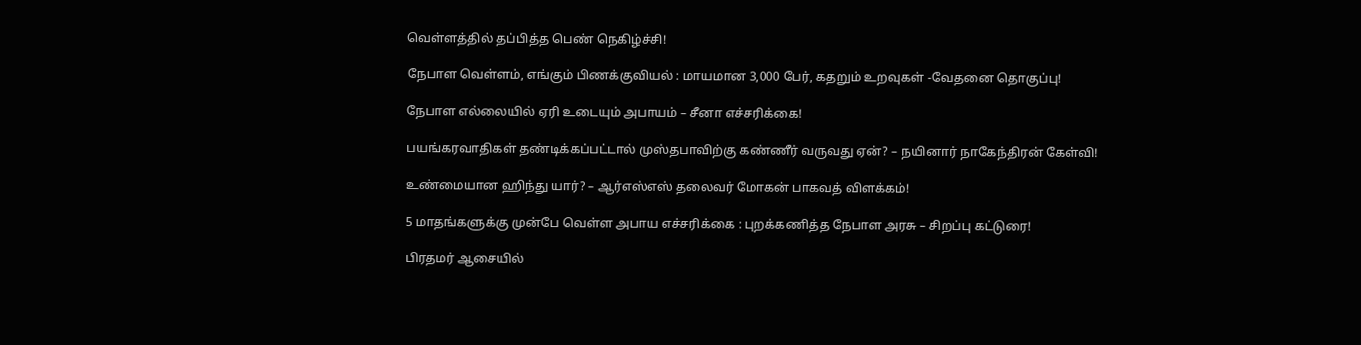வெள்ளத்தில் தப்பித்த பெண் நெகிழ்ச்சி!

நேபாள வெள்ளம், எங்கும் பிணக்குவியல் : மாயமான 3,000 பேர், கதறும் உறவுகள் -வேதனை தொகுப்பு!

நேபாள எல்லையில் ஏரி உடையும் அபாயம் – சீனா எச்சரிக்கை!

பயங்கரவாதிகள் தண்டிக்கப்பட்டால் முஸ்தபாவிற்கு கண்ணீர் வருவது ஏன்? – நயினார் நாகேந்திரன் கேள்வி!

உண்மையான ஹிந்து யார்? – ஆர்எஸ்எஸ் தலைவர் மோகன் பாகவத் விளக்கம்!

5 மாதங்களுக்கு முன்பே வெள்ள அபாய எச்சரிக்கை : புறக்கணித்த நேபாள அரசு – சிறப்பு கட்டுரை!

பிரதமர் ஆசையில்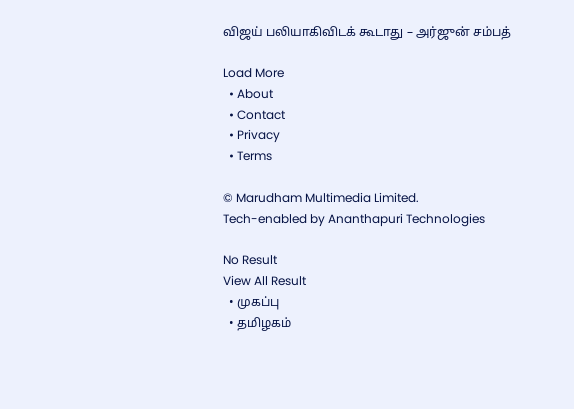விஜய் பலியாகிவிடக் கூடாது – அர்ஜுன் சம்பத்

Load More
  • About
  • Contact
  • Privacy
  • Terms

© Marudham Multimedia Limited.
Tech-enabled by Ananthapuri Technologies

No Result
View All Result
  • முகப்பு
  • தமிழகம்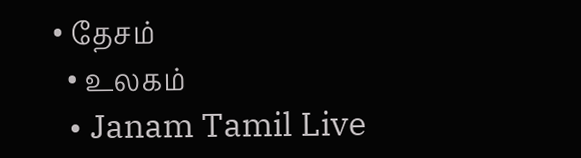• தேசம்
  • உலகம்
  • Janam Tamil Live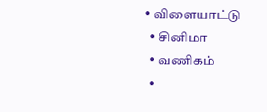• விளையாட்டு
  • சினிமா
  • வணிகம்
  •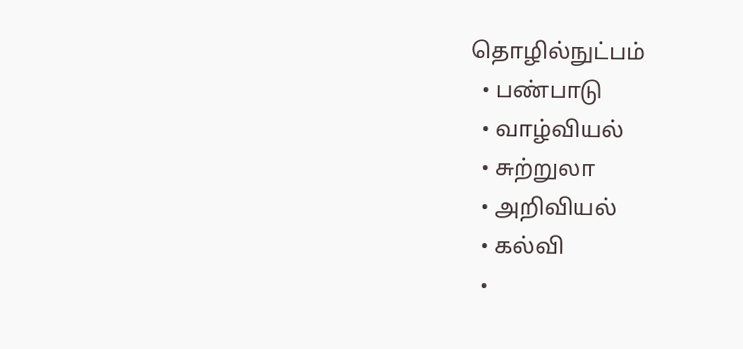தொழில்நுட்பம்
  • பண்பாடு
  • வாழ்வியல்
  • சுற்றுலா
  • அறிவியல்
  • கல்வி
  •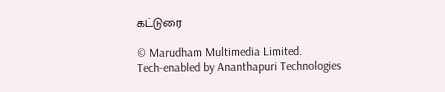கட்டுரை

© Marudham Multimedia Limited.
Tech-enabled by Ananthapuri Technologies